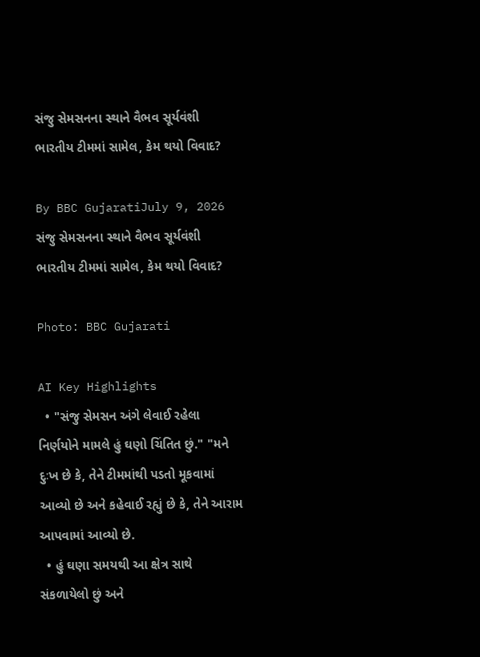સંજુ સેમસનના સ્થાને વૈભવ સૂર્યવંશી ભારતીય ટીમમાં સામેલ, કેમ થયો વિવાદ?

By BBC GujaratiJuly 9, 2026
સંજુ સેમસનના સ્થાને વૈભવ સૂર્યવંશી ભારતીય ટીમમાં સામેલ, કેમ થયો વિવાદ?

Photo: BBC Gujarati

AI Key Highlights
  • "સંજુ સેમસન અંગે લેવાઈ રહેલા નિર્ણયોને મામલે હું ઘણો ચિંતિત છું." "મને દુઃખ છે કે, તેને ટીમમાંથી પડતો મૂકવામાં આવ્યો છે અને કહેવાઈ રહ્યું છે કે, તેને આરામ આપવામાં આવ્યો છે.
  • હું ઘણા સમયથી આ ક્ષેત્ર સાથે સંકળાયેલો છું અને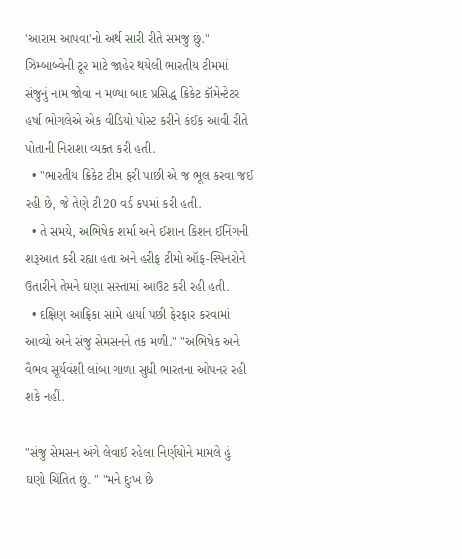'આરામ આપવા'નો અર્થ સારી રીતે સમજુ છું." ઝિમ્બાબ્વેની ટૂર માટે જાહેર થયેલી ભારતીય ટીમમાં સંજુનું નામ જોવા ન મળ્યા બાદ પ્રસિદ્ધ ક્રિકેટ કૉમેન્ટેટર હર્ષા ભોગલેએ એક વીડિયો પોસ્ટ કરીને કંઈક આવી રીતે પોતાની નિરાશા વ્યક્ત કરી હતી.
  • "ભારતીય ક્રિકેટ ટીમ ફરી પાછી એ જ ભૂલ કરવા જઈ રહી છે, જે તેણે ટી20 વર્ડ કપમાં કરી હતી.
  • તે સમયે, અભિષેક શર્મા અને ઈશાન કિશન ઈનિંગની શરૂઆત કરી રહ્યા હતા અને હરીફ ટીમો ઑફ-સ્પિનરોને ઉતારીને તેમને ઘણા સસ્તામાં આઉટ કરી રહી હતી.
  • દક્ષિણ આફ્રિકા સામે હાર્યા પછી ફેરફાર કરવામાં આવ્યો અને સંજુ સેમસનને તક મળી." "અભિષેક અને વૈભવ સૂર્યવંશી લાંબા ગાળા સુધી ભારતના ઓપનર રહી શકે નહીં.

"સંજુ સેમસન અંગે લેવાઈ રહેલા નિર્ણયોને મામલે હું ઘણો ચિંતિત છું. " "મને દુઃખ છે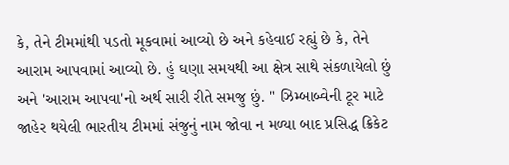કે, તેને ટીમમાંથી પડતો મૂકવામાં આવ્યો છે અને કહેવાઈ રહ્યું છે કે, તેને આરામ આપવામાં આવ્યો છે. હું ઘણા સમયથી આ ક્ષેત્ર સાથે સંકળાયેલો છું અને 'આરામ આપવા'નો અર્થ સારી રીતે સમજુ છું. " ઝિમ્બાબ્વેની ટૂર માટે જાહેર થયેલી ભારતીય ટીમમાં સંજુનું નામ જોવા ન મળ્યા બાદ પ્રસિદ્ધ ક્રિકેટ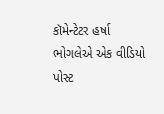કૉમેન્ટેટર હર્ષા ભોગલેએ એક વીડિયો પોસ્ટ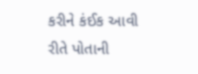કરીને કંઈક આવી રીતે પોતાની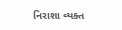નિરાશા વ્યક્ત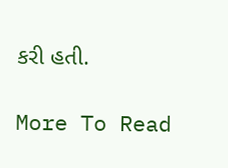કરી હતી.

More To Read